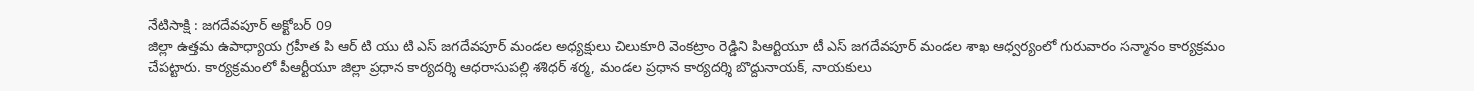నేటిసాక్షి : జగదేవపూర్ అక్టోబర్ 09
జిల్లా ఉత్తమ ఉపాధ్యాయ గ్రహీత పి ఆర్ టి యు టి ఎస్ జగదేవపూర్ మండల అధ్యక్షులు చిలుకూరి వెంకట్రాం రెడ్డిని పిఆర్టియూ టీ ఎస్ జగదేవపూర్ మండల శాఖ ఆధ్వర్యంలో గురువారం సన్మానం కార్యక్రమం చేపట్టారు. కార్యక్రమంలో పీఆర్టీయూ జిల్లా ప్రధాన కార్యదర్శి ఆధరాసుపల్లి శశిధర్ శర్మ, మండల ప్రధాన కార్యదర్శి బొద్దునాయక్, నాయకులు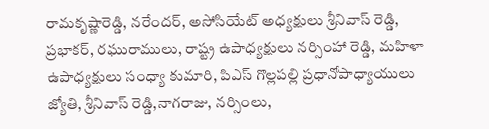రామకృష్ణారెడ్డి, నరేందర్, అసోసియేట్ అధ్యక్షులు శ్రీనివాస్ రెడ్డి, ప్రభాకర్, రఘురాములు, రాష్ట్ర ఉపాధ్యక్షులు నర్సింహా రెడ్డి, మహిళా ఉపాధ్యక్షులు సంధ్యా కుమారి, పిఎస్ గొల్లపల్లి ప్రధానోపాధ్యాయులు జ్యోతి, శ్రీనివాస్ రెడ్డి,నాగరాజు, నర్సింలు,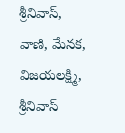శ్రీనివాస్,
వాణి, మేనక, విజయలక్ష్మి, శ్రీనివాస్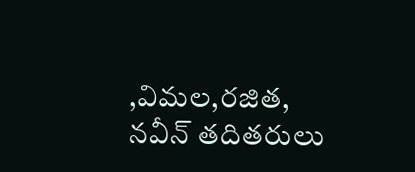,విమల,రజిత, నవీన్ తదితరులు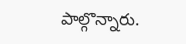పాల్గొన్నారు.